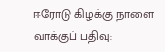ஈரோடு கிழக்கு நாளை வாக்குப் பதிவு: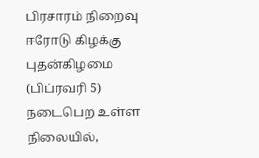பிரசாரம் நிறைவு
ஈரோடு கிழக்கு புதன்கிழமை (பிப்ரவரி 5) நடைபெற உள்ள நிலையில்,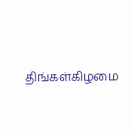திங்கள்கிழமை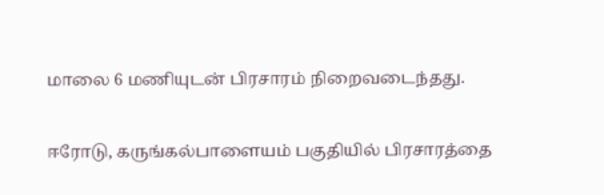மாலை 6 மணியுடன் பிரசாரம் நிறைவடைந்தது.

ஈரோடு, கருங்கல்பாளையம் பகுதியில் பிரசாரத்தை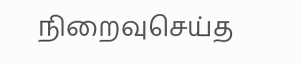நிறைவுசெய்த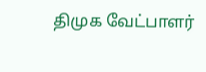திமுக வேட்பாளர்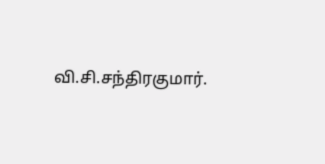வி.சி.சந்திரகுமார்.